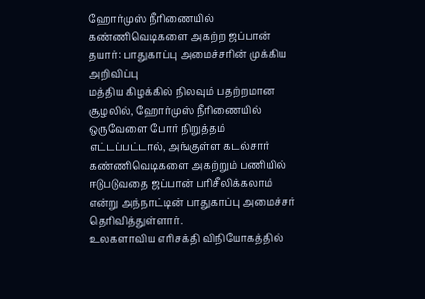ஹோர்முஸ் நீரிணையில் கண்ணிவெடிகளை அகற்ற ஜப்பான் தயார்: பாதுகாப்பு அமைச்சரின் முக்கிய அறிவிப்பு
மத்திய கிழக்கில் நிலவும் பதற்றமான சூழலில், ஹோர்முஸ் நீரிணையில் ஒருவேளை போர் நிறுத்தம் எட்டப்பட்டால், அங்குள்ள கடல்சார் கண்ணிவெடிகளை அகற்றும் பணியில் ஈடுபடுவதை ஜப்பான் பரிசீலிக்கலாம் என்று அந்நாட்டின் பாதுகாப்பு அமைச்சர் தெரிவித்துள்ளார்.
உலகளாவிய எரிசக்தி விநியோகத்தில்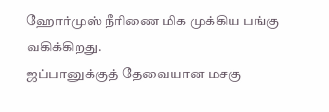ஹோர்முஸ் நீரிணை மிக முக்கிய பங்கு வகிக்கிறது.
ஜப்பானுக்குத் தேவையான மசகு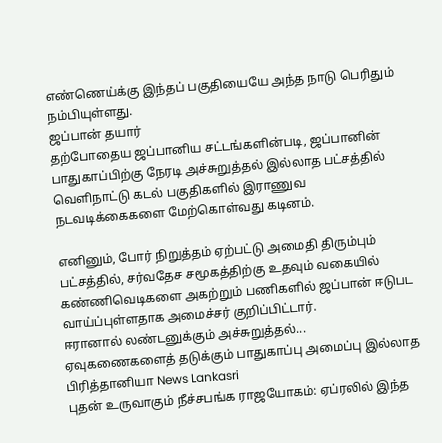எண்ணெய்க்கு இந்தப் பகுதியையே அந்த நாடு பெரிதும் நம்பியுள்ளது.
ஜப்பான் தயார்
தற்போதைய ஜப்பானிய சட்டங்களின்படி, ஜப்பானின் பாதுகாப்பிற்கு நேரடி அச்சுறுத்தல் இல்லாத பட்சத்தில் வெளிநாட்டு கடல் பகுதிகளில் இராணுவ நடவடிக்கைகளை மேற்கொள்வது கடினம்.

எனினும், போர் நிறுத்தம் ஏற்பட்டு அமைதி திரும்பும் பட்சத்தில், சர்வதேச சமூகத்திற்கு உதவும் வகையில் கண்ணிவெடிகளை அகற்றும் பணிகளில் ஜப்பான் ஈடுபட வாய்ப்புள்ளதாக அமைச்சர் குறிப்பிட்டார்.
ஈரானால் லண்டனுக்கும் அச்சுறுத்தல்... ஏவுகணைகளைத் தடுக்கும் பாதுகாப்பு அமைப்பு இல்லாத பிரித்தானியா News Lankasri
புதன் உருவாகும் நீச்சபங்க ராஜயோகம்: ஏப்ரலில் இந்த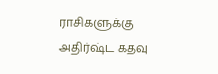ராசிகளுக்கு அதிர்ஷ்ட கதவு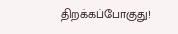திறக்கப்போகுது!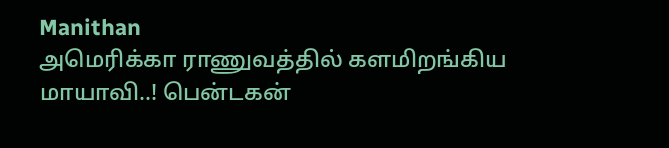Manithan
அமெரிக்கா ராணுவத்தில் களமிறங்கிய மாயாவி..! பென்டகன்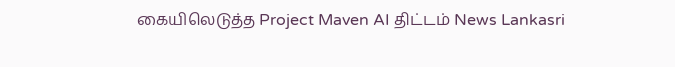கையிலெடுத்த Project Maven AI திட்டம் News Lankasri